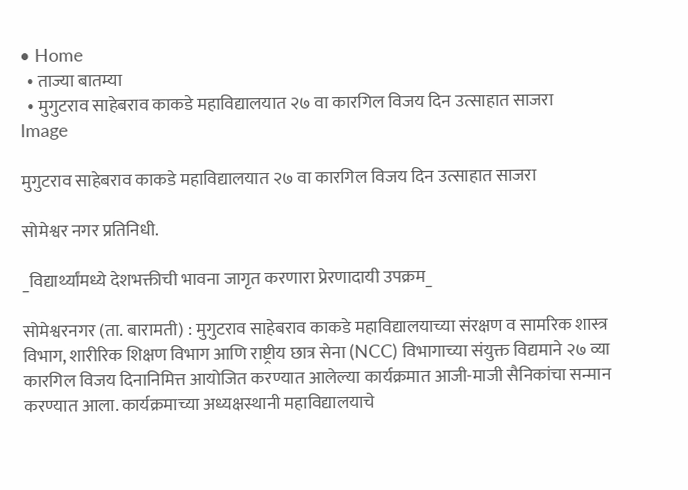• Home
  • ताज्या बातम्या
  • मुगुटराव साहेबराव काकडे महाविद्यालयात २७ वा कारगिल विजय दिन उत्साहात साजरा
Image

मुगुटराव साहेबराव काकडे महाविद्यालयात २७ वा कारगिल विजय दिन उत्साहात साजरा

सोमेश्वर नगर प्रतिनिधी.

_विद्यार्थ्यांमध्ये देशभक्तीची भावना जागृत करणारा प्रेरणादायी उपक्रम_

सोमेश्वरनगर (ता. बारामती) : मुगुटराव साहेबराव काकडे महाविद्यालयाच्या संरक्षण व सामरिक शास्त्र विभाग, शारीरिक शिक्षण विभाग आणि राष्ट्रीय छात्र सेना (NCC) विभागाच्या संयुक्त विद्यमाने २७ व्या कारगिल विजय दिनानिमित्त आयोजित करण्यात आलेल्या कार्यक्रमात आजी-माजी सैनिकांचा सन्मान करण्यात आला. कार्यक्रमाच्या अध्यक्षस्थानी महाविद्यालयाचे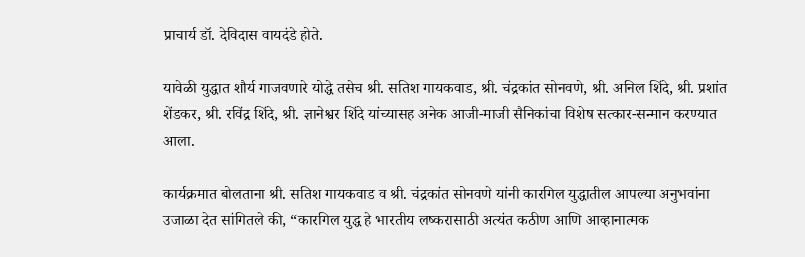प्राचार्य डॉ. देविदास वायदंडे होते.

यावेळी युद्धात शौर्य गाजवणारे योद्धे तसेच श्री. सतिश गायकवाड, श्री. चंद्रकांत सोनवणे, श्री. अनिल शिंदे, श्री. प्रशांत शेंडकर, श्री. रविंद्र शिंदे, श्री. ज्ञानेश्वर शिंदे यांच्यासह अनेक आजी-माजी सैनिकांचा विशेष सत्कार-सन्मान करण्यात आला.

कार्यक्रमात बोलताना श्री. सतिश गायकवाड व श्री. चंद्रकांत सोनवणे यांनी कारगिल युद्धातील आपल्या अनुभवांना उजाळा देत सांगितले की, “कारगिल युद्ध हे भारतीय लष्करासाठी अत्यंत कठीण आणि आव्हानात्मक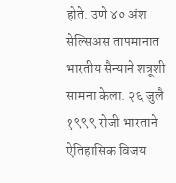होते. उणे ४० अंश सेल्सिअस तापमानात भारतीय सैन्याने शत्रूशी सामना केला. २६ जुलै १९९९ रोजी भारताने ऐतिहासिक विजय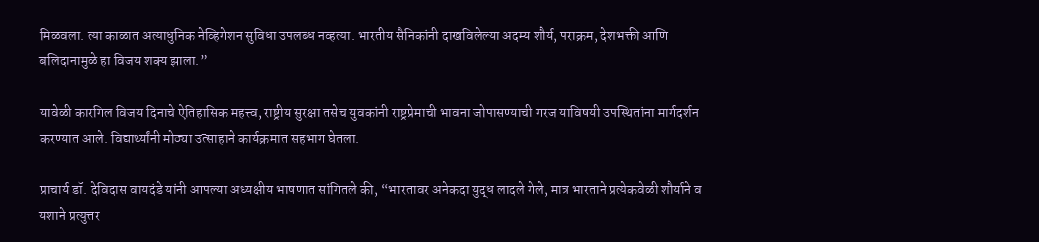मिळवला. त्या काळात अत्याधुनिक नेव्हिगेशन सुविधा उपलब्ध नव्हत्या. भारतीय सैनिकांनी दाखविलेल्या अदम्य शौर्य, पराक्रम, देशभक्ती आणि बलिदानामुळे हा विजय शक्य झाला.”

यावेळी कारगिल विजय दिनाचे ऐतिहासिक महत्त्व, राष्ट्रीय सुरक्षा तसेच युवकांनी राष्ट्रप्रेमाची भावना जोपासण्याची गरज याविषयी उपस्थितांना मार्गदर्शन करण्यात आले. विद्यार्थ्यांनी मोठ्या उत्साहाने कार्यक्रमात सहभाग घेतला.

प्राचार्य डॉ. देविदास वायदंडे यांनी आपल्या अध्यक्षीय भाषणात सांगितले की, “भारतावर अनेकदा युद्ध लादले गेले, मात्र भारताने प्रत्येकवेळी शौर्याने व यशाने प्रत्युत्तर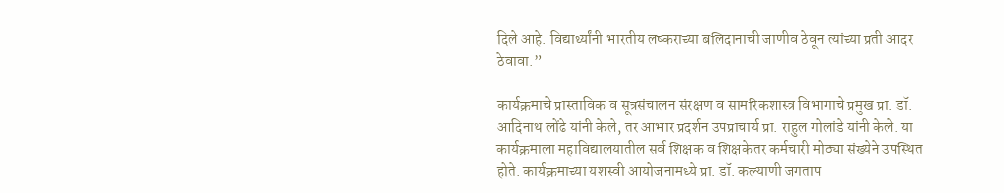दिले आहे. विद्यार्थ्यांनी भारतीय लष्कराच्या बलिदानाची जाणीव ठेवून त्यांच्या प्रती आदर ठेवावा.”

कार्यक्रमाचे प्रास्ताविक व सूत्रसंचालन संरक्षण व सामरिकशास्त्र विभागाचे प्रमुख प्रा. डॉ. आदिनाथ लोंढे यांनी केले, तर आभार प्रदर्शन उपप्राचार्य प्रा. राहुल गोलांडे यांनी केले. या कार्यक्रमाला महाविद्यालयातील सर्व शिक्षक व शिक्षकेतर कर्मचारी मोठ्या संख्येने उपस्थित होते. कार्यक्रमाच्या यशस्वी आयोजनामध्ये प्रा. डॉ. कल्याणी जगताप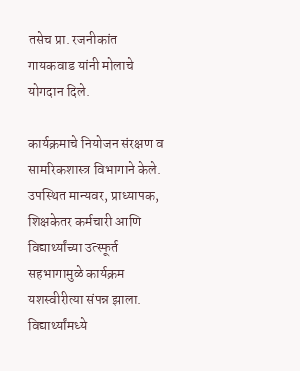तसेच प्रा. रजनीकांत गायकवाड यांनी मोलाचे योगदान दिले.

कार्यक्रमाचे नियोजन संरक्षण व सामरिकशास्त्र विभागाने केले. उपस्थित मान्यवर, प्राध्यापक, शिक्षकेतर कर्मचारी आणि विद्यार्थ्यांच्या उत्स्फूर्त सहभागामुळे कार्यक्रम यशस्वीरीत्या संपन्न झाला. विद्यार्थ्यांमध्ये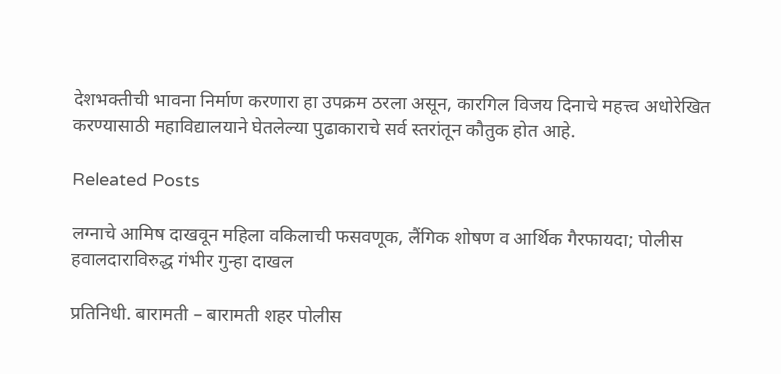देशभक्तीची भावना निर्माण करणारा हा उपक्रम ठरला असून, कारगिल विजय दिनाचे महत्त्व अधोरेखित करण्यासाठी महाविद्यालयाने घेतलेल्या पुढाकाराचे सर्व स्तरांतून कौतुक होत आहे.

Releated Posts

लग्नाचे आमिष दाखवून महिला वकिलाची फसवणूक, लैंगिक शोषण व आर्थिक गैरफायदा; पोलीस हवालदाराविरुद्ध गंभीर गुन्हा दाखल

प्रतिनिधी. बारामती – बारामती शहर पोलीस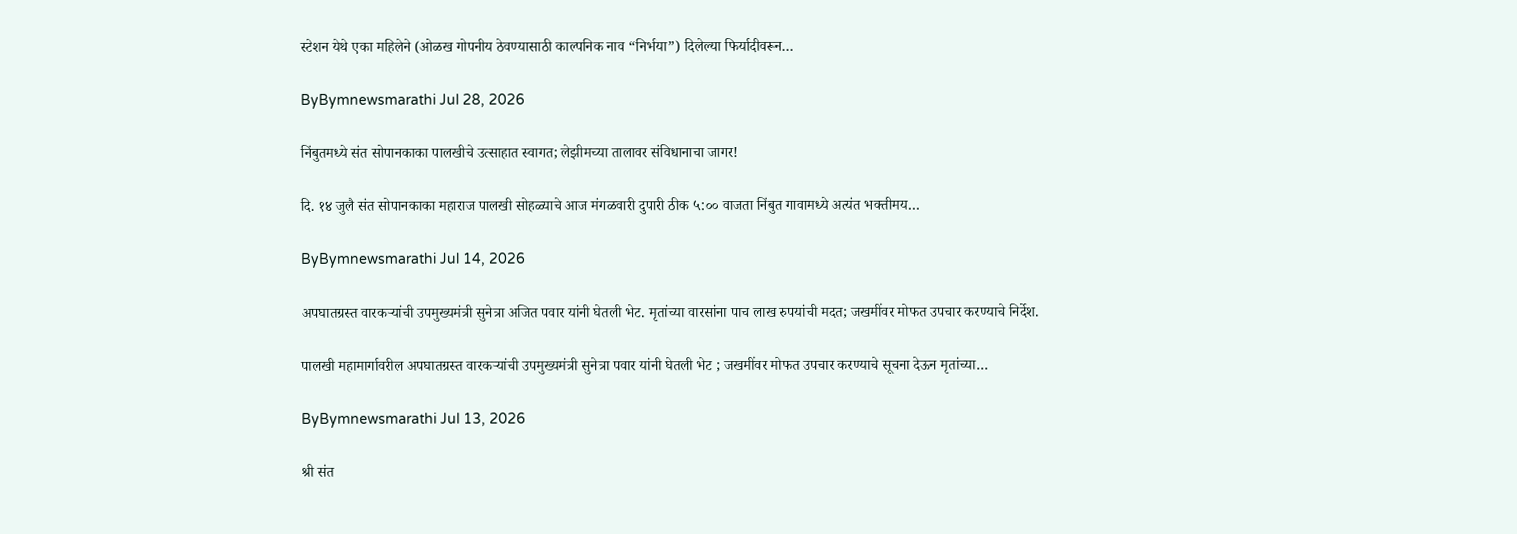स्टेशन येथे एका महिलेने (ओळख गोपनीय ठेवण्यासाठी काल्पनिक नाव “निर्भया”) दिलेल्या फिर्यादीवरून…

ByBymnewsmarathi Jul 28, 2026

निंबुतमध्ये संत सोपानकाका पालखीचे उत्साहात स्वागत; लेझीमच्या तालावर संविधानाचा जागर!

दि. १४ जुलै संत सोपानकाका महाराज पालखी सोहळ्याचे आज मंगळवारी दुपारी ठीक ५:०० वाजता निंबुत गावामध्ये अत्यंत भक्तीमय…

ByBymnewsmarathi Jul 14, 2026

अपघातग्रस्त वारकऱ्यांची उपमुख्यमंत्री सुनेत्रा अजित पवार यांनी घेतली भेट. मृतांच्या वारसांना पाच लाख रुपयांची मदत; जखमींवर मोफत उपचार करण्याचे निर्देश.

पालखी महामार्गावरील अपघातग्रस्त वारकऱ्यांची उपमुख्यमंत्री सुनेत्रा पवार यांनी घेतली भेट ; जखमींवर मोफत उपचार करण्याचे सूचना देऊन मृतांच्या…

ByBymnewsmarathi Jul 13, 2026

श्री संत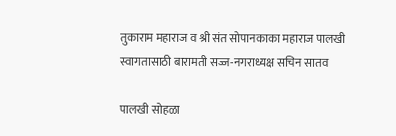तुकाराम महाराज व श्री संत सोपानकाका महाराज पालखी स्वागतासाठी बारामती सज्ज-नगराध्यक्ष सचिन सातव

पालखी सोहळा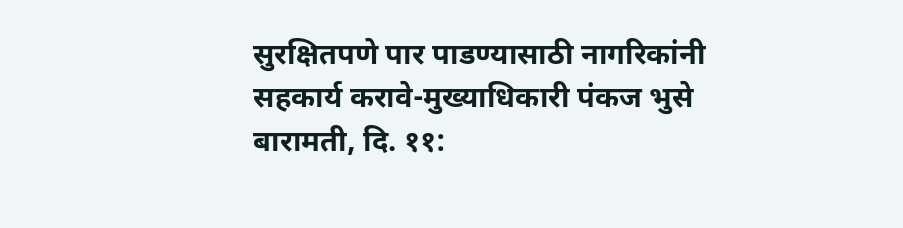सुरक्षितपणे पार पाडण्यासाठी नागरिकांनी सहकार्य करावे-मुख्याधिकारी पंकज भुसे बारामती, दि. ११: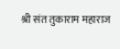श्री संत तुकाराम महाराज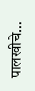पालखीचे…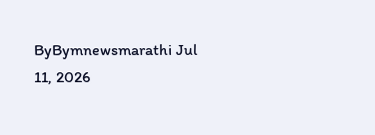ByBymnewsmarathi Jul 11, 2026